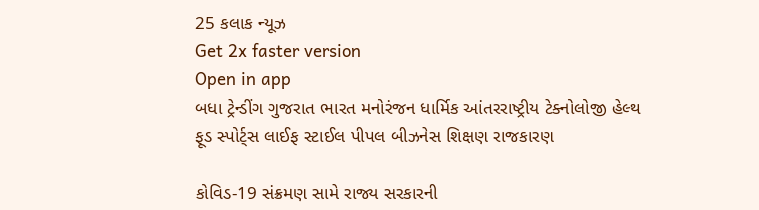25 કલાક ન્યૂઝ
Get 2x faster version
Open in app
બધા ટ્રેન્ડીંગ ગુજરાત ભારત મનોરંજન ધાર્મિક આંતરરાષ્ટ્રીય ટેક્નોલોજી હેલ્થ ફૂડ સ્પોર્ટ્સ લાઈફ સ્ટાઈલ પીપલ બીઝનેસ શિક્ષણ રાજકારણ

કોવિડ-19 સંક્રમણ સામે રાજ્ય સરકારની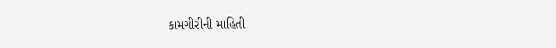કામગીરીની માહિતી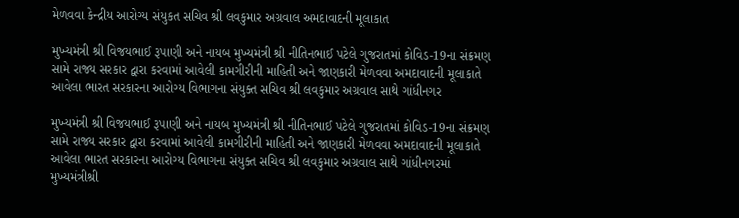મેળવવા કેન્દ્રીય આરોગ્ય સંયુકત સચિવ શ્રી લવકુમાર અગ્રવાલ અમદાવાદની મૂલાકાત

મુખ્યમંત્રી શ્રી વિજયભાઈ રૂપાણી અને નાયબ મુખ્યમંત્રી શ્રી નીતિનભાઈ પટેલે ગુજરાતમાં કોવિડ-19ના સંક્રમણ સામે રાજ્ય સરકાર દ્વારા કરવામાં આવેલી કામગીરીની માહિતી અને જાણકારી મેળવવા અમદાવાદની મૂલાકાતે આવેલા ભારત સરકારના આરોગ્ય વિભાગના સંયુક્ત સચિવ શ્રી લવકુમાર અગ્રવાલ સાથે ગાંધીનગર

મુખ્યમંત્રી શ્રી વિજયભાઈ રૂપાણી અને નાયબ મુખ્યમંત્રી શ્રી નીતિનભાઈ પટેલે ગુજરાતમાં કોવિડ-19ના સંક્રમણ સામે રાજ્ય સરકાર દ્વારા કરવામાં આવેલી કામગીરીની માહિતી અને જાણકારી મેળવવા અમદાવાદની મૂલાકાતે આવેલા ભારત સરકારના આરોગ્ય વિભાગના સંયુક્ત સચિવ શ્રી લવકુમાર અગ્રવાલ સાથે ગાંધીનગરમાં મુખ્યમંત્રીશ્રી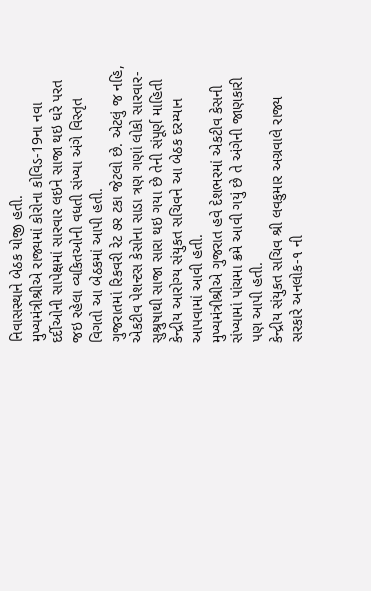નિવાસસ્થાને બેઠક યોજી હતી.
મુખ્યમંત્રીશ્રીએ રાજ્યમાં કોરોના કોવિડ-19ના નવા દર્દીઓની સાપેક્ષમાં સારવાર લઇને સાજા થઇ ઘરે પરત જઇ રહેલા વ્યકિતઓની વધતી સંખ્યા અંગે વિસ્તૃત વિગતો આ બેઠકમાં આપી હતી.
ગુજરાતમાં રિકવરી રેટ ૭ર ટકા જેટલો છે. એટલું જ નહિ, એકટીવ પેશન્ટસ કેસોના સાડા ત્રણ ગણાં લોકો સારવાર-સુશ્રુષાથી સાજા સારા થઇ ગયા છે તેની સંપૂર્ણ માહિતી કેન્દ્રીય આરોગ્ય સંયુકત સચિવને આ બેઠક દરમ્યાન આપવામાં આવી હતી.
મુખ્યમંત્રીશ્રીએ ગુજરાત હવે દેશભરમાં એકટીવ કેસની સંખ્યામાં પાંચમા ક્રમે આવી ગયું છે તે અંગેની જાણકારી પણ આપી હતી.
કેન્દ્રીય સંયુકત સચિવ શ્રી લવકુમાર અગ્રવાલે રાજ્ય સરકારે અનલોક-૧ ની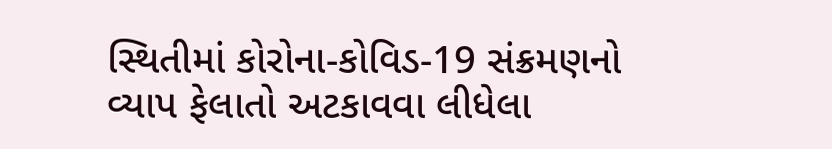સ્થિતીમાં કોરોના-કોવિડ-19 સંક્રમણનો વ્યાપ ફેલાતો અટકાવવા લીધેલા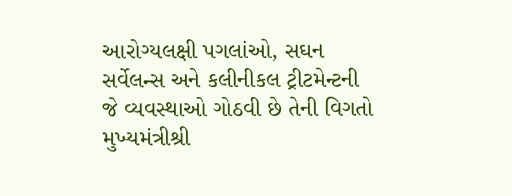આરોગ્યલક્ષી પગલાંઓ, સઘન સર્વેલન્સ અને કલીનીકલ ટ્રીટમેન્ટની જે વ્યવસ્થાઓ ગોઠવી છે તેની વિગતો મુખ્યમંત્રીશ્રી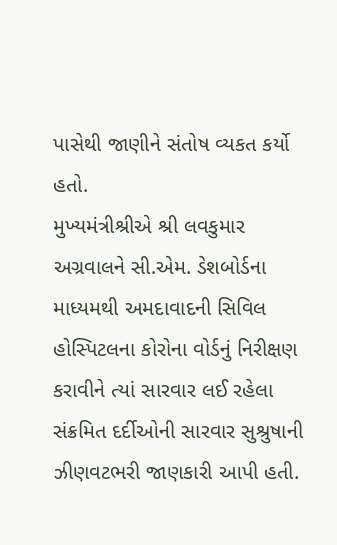પાસેથી જાણીને સંતોષ વ્યકત કર્યો હતો.
મુખ્યમંત્રીશ્રીએ શ્રી લવકુમાર અગ્રવાલને સી.એમ. ડેશબોર્ડના માધ્યમથી અમદાવાદની સિવિલ  હોસ્પિટલના કોરોના વોર્ડનું નિરીક્ષણ કરાવીને ત્યાં સારવાર લઈ રહેલા સંક્રમિત દર્દીઓની સારવાર સુશ્રુષાની  ઝીણવટભરી જાણકારી આપી હતી.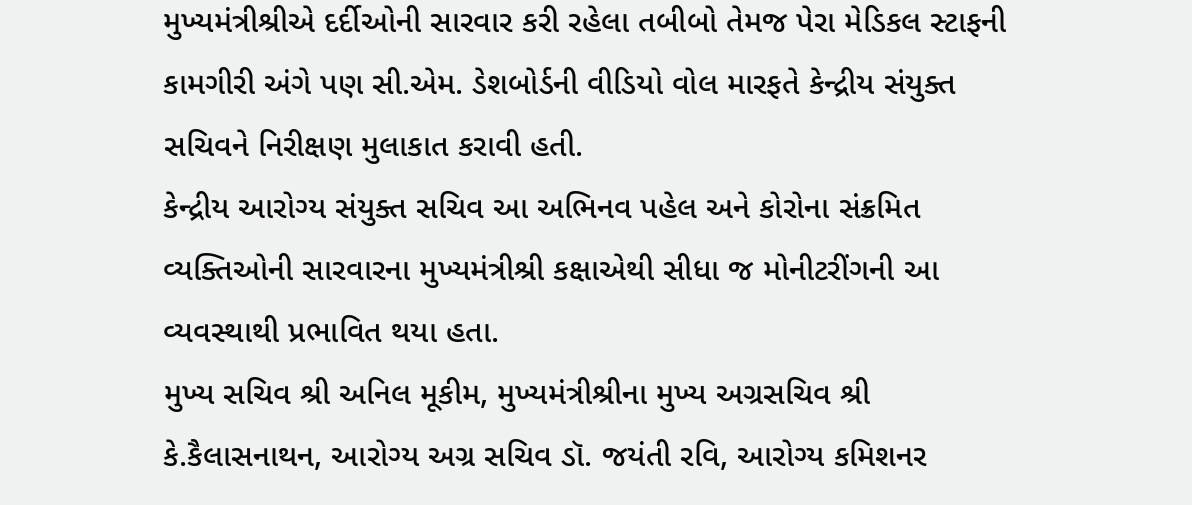મુખ્યમંત્રીશ્રીએ દર્દીઓની સારવાર કરી રહેલા તબીબો તેમજ પેરા મેડિકલ સ્ટાફની કામગીરી અંગે પણ સી.એમ. ડેશબોર્ડની વીડિયો વોલ મારફતે કેન્દ્રીય સંયુક્ત સચિવને નિરીક્ષણ મુલાકાત કરાવી હતી.
કેન્દ્રીય આરોગ્ય સંયુક્ત સચિવ આ અભિનવ પહેલ અને કોરોના સંક્રમિત વ્યક્તિઓની સારવારના મુખ્યમંત્રીશ્રી કક્ષાએથી સીધા જ મોનીટરીંગની આ વ્યવસ્થાથી પ્રભાવિત થયા હતા.
મુખ્ય સચિવ શ્રી અનિલ મૂકીમ, મુખ્યમંત્રીશ્રીના મુખ્ય અગ્રસચિવ શ્રી કે.કૈલાસનાથન, આરોગ્ય અગ્ર સચિવ ડૉ. જયંતી રવિ, આરોગ્ય કમિશનર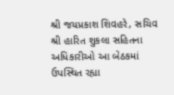શ્રી જયપ્રકાશ શિવહરે, સચિવ શ્રી હારિત શુકલા સહિતના અધિકારીઓ આ બેઠકમાં ઉપસ્થિત રહ્યા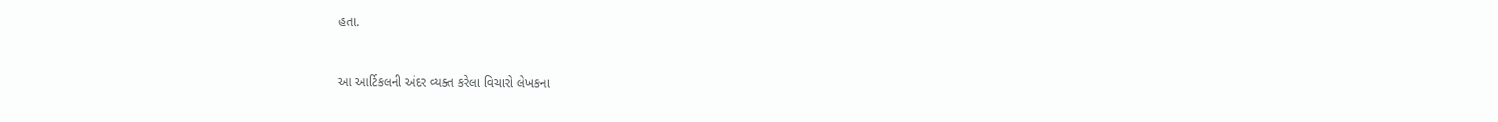હતા.


આ આર્ટિકલની અંદર વ્યક્ત કરેલા વિચારો લેખકના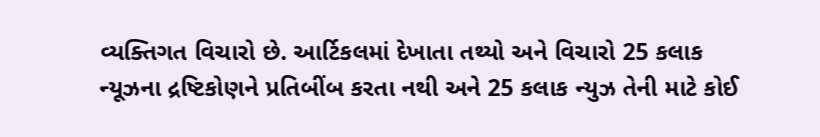વ્યક્તિગત વિચારો છે. આર્ટિકલમાં દેખાતા તથ્યો અને વિચારો 25 કલાક ન્યૂઝના દ્રષ્ટિકોણને પ્રતિબીંબ કરતા નથી અને 25 કલાક ન્યુઝ તેની માટે કોઈ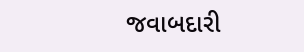જવાબદારી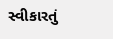સ્વીકારતું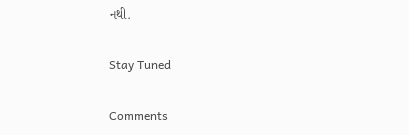નથી.

Stay Tuned

Comments